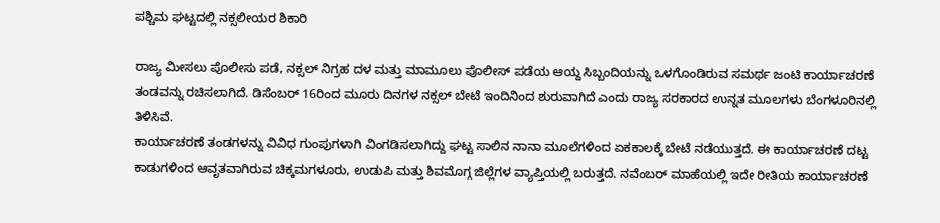ಪಶ್ಚಿಮ ಘಟ್ಟದಲ್ಲಿ ನಕ್ಸಲೀಯರ ಶಿಕಾರಿ

ರಾಜ್ಯ ಮೀಸಲು ಪೊಲೀಸು ಪಡೆ, ನಕ್ಸಲ್ ನಿಗ್ರಹ ದಳ ಮತ್ತು ಮಾಮೂಲು ಪೊಲೀಸ್ ಪಡೆಯ ಆಯ್ದ ಸಿಬ್ಬಂದಿಯನ್ನು ಒಳಗೊಂಡಿರುವ ಸಮರ್ಥ ಜಂಟಿ ಕಾರ್ಯಾಚರಣೆ ತಂಡವನ್ನು ರಚಿಸಲಾಗಿದೆ. ಡಿಸೆಂಬರ್ 16ರಿಂದ ಮೂರು ದಿನಗಳ ನಕ್ಸಲ್ ಬೇಟೆ ಇಂದಿನಿಂದ ಶುರುವಾಗಿದೆ ಎಂದು ರಾಜ್ಯ ಸರಕಾರದ ಉನ್ನತ ಮೂಲಗಳು ಬೆಂಗಳೂರಿನಲ್ಲಿ ತಿಳಿಸಿವೆ.
ಕಾರ್ಯಾಚರಣೆ ತಂಡಗಳನ್ನು ವಿವಿಧ ಗುಂಪುಗಳಾಗಿ ವಿಂಗಡಿಸಲಾಗಿದ್ದು ಘಟ್ಟ ಸಾಲಿನ ನಾನಾ ಮೂಲೆಗಳಿಂದ ಏಕಕಾಲಕ್ಕೆ ಬೇಟೆ ನಡೆಯುತ್ತದೆ. ಈ ಕಾರ್ಯಾಚರಣೆ ದಟ್ಟ ಕಾಡುಗಳಿಂದ ಆವೃತವಾಗಿರುವ ಚಿಕ್ಕಮಗಳೂರು, ಉಡುಪಿ ಮತ್ತು ಶಿವಮೊಗ್ಗ ಜಿಲ್ಲೆಗಳ ವ್ಯಾಪ್ತಿಯಲ್ಲಿ ಬರುತ್ತದೆ. ನವೆಂಬರ್ ಮಾಹೆಯಲ್ಲಿ ಇದೇ ರೀತಿಯ ಕಾರ್ಯಾಚರಣೆ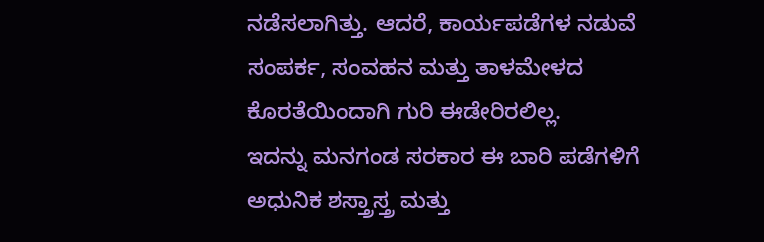ನಡೆಸಲಾಗಿತ್ತು. ಆದರೆ, ಕಾರ್ಯಪಡೆಗಳ ನಡುವೆ ಸಂಪರ್ಕ, ಸಂವಹನ ಮತ್ತು ತಾಳಮೇಳದ ಕೊರತೆಯಿಂದಾಗಿ ಗುರಿ ಈಡೇರಿರಲಿಲ್ಲ.
ಇದನ್ನು ಮನಗಂಡ ಸರಕಾರ ಈ ಬಾರಿ ಪಡೆಗಳಿಗೆ ಅಧುನಿಕ ಶಸ್ತ್ರಾಸ್ತ್ರ ಮತ್ತು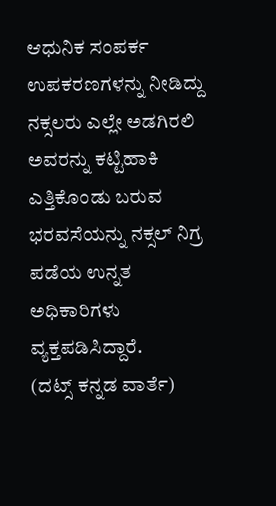ಆಧುನಿಕ ಸಂಪರ್ಕ ಉಪಕರಣಗಳನ್ನು ನೀಡಿದ್ದು ನಕ್ಸಲರು ಎಲ್ಲೇ ಅಡಗಿರಲಿ ಅವರನ್ನು ಕಟ್ಟಿಹಾಕಿ ಎತ್ತಿಕೊಂಡು ಬರುವ ಭರವಸೆಯನ್ನು ನಕ್ಸಲ್ ನಿಗ್ರ ಪಡೆಯ ಉನ್ನತ ಅಧಿಕಾರಿಗಳು ವ್ಯಕ್ತಪಡಿಸಿದ್ದಾರೆ.
(ದಟ್ಸ್ ಕನ್ನಡ ವಾರ್ತೆ)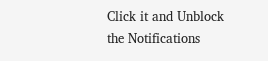Click it and Unblock the Notifications